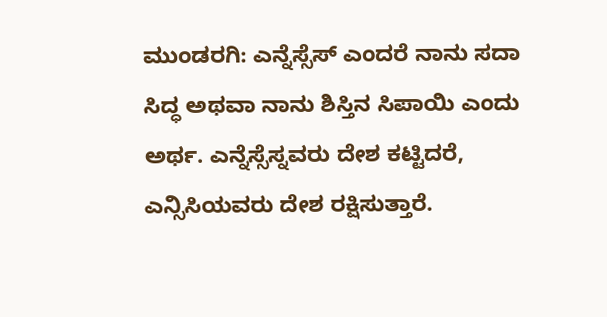ಮುಂಡರಗಿ: ಎನ್ನೆಸ್ಸೆಸ್ ಎಂದರೆ ನಾನು ಸದಾ ಸಿದ್ಧ ಅಥವಾ ನಾನು ಶಿಸ್ತಿನ ಸಿಪಾಯಿ ಎಂದು ಅರ್ಥ. ಎನ್ನೆಸ್ಸೆಸ್ನವರು ದೇಶ ಕಟ್ಟಿದರೆ, ಎನ್ಸಿಸಿಯವರು ದೇಶ ರಕ್ಷಿಸುತ್ತಾರೆ.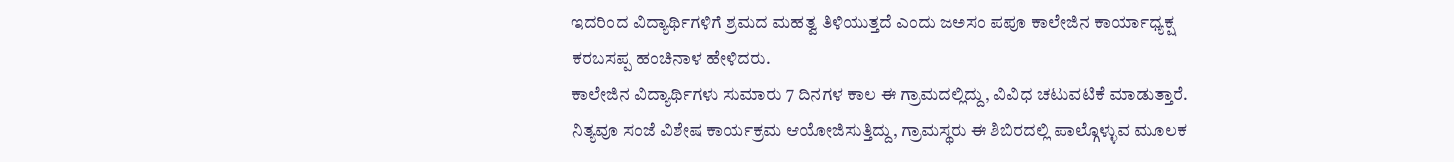ಇದರಿಂದ ವಿದ್ಯಾರ್ಥಿಗಳಿಗೆ ಶ್ರಮದ ಮಹತ್ವ ತಿಳಿಯುತ್ತದೆ ಎಂದು ಜಅಸಂ ಪಪೂ ಕಾಲೇಜಿನ ಕಾರ್ಯಾಧ್ಯಕ್ಷ ಕರಬಸಪ್ಪ ಹಂಚಿನಾಳ ಹೇಳಿದರು.
ಕಾಲೇಜಿನ ವಿದ್ಯಾರ್ಥಿಗಳು ಸುಮಾರು 7 ದಿನಗಳ ಕಾಲ ಈ ಗ್ರಾಮದಲ್ಲಿದ್ದು, ವಿವಿಧ ಚಟುವಟಿಕೆ ಮಾಡುತ್ತಾರೆ. ನಿತ್ಯವೂ ಸಂಜೆ ವಿಶೇಷ ಕಾರ್ಯಕ್ರಮ ಆಯೋಜಿಸುತ್ತಿದ್ದು, ಗ್ರಾಮಸ್ಥರು ಈ ಶಿಬಿರದಲ್ಲಿ ಪಾಲ್ಗೊಳ್ಳುವ ಮೂಲಕ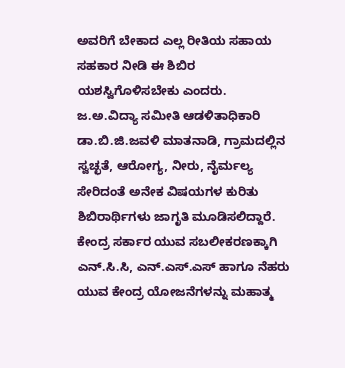ಅವರಿಗೆ ಬೇಕಾದ ಎಲ್ಲ ರೀತಿಯ ಸಹಾಯ ಸಹಕಾರ ನೀಡಿ ಈ ಶಿಬಿರ ಯಶಸ್ವಿಗೊಳಿಸಬೇಕು ಎಂದರು.
ಜ.ಅ.ವಿದ್ಯಾ ಸಮೀತಿ ಆಡಳಿತಾಧಿಕಾರಿ ಡಾ.ಬಿ.ಜಿ.ಜವಳಿ ಮಾತನಾಡಿ, ಗ್ರಾಮದಲ್ಲಿನ ಸ್ವಚ್ಛತೆ, ಆರೋಗ್ಯ, ನೀರು, ನೈರ್ಮಲ್ಯ ಸೇರಿದಂತೆ ಅನೇಕ ವಿಷಯಗಳ ಕುರಿತು ಶಿಬಿರಾರ್ಥಿಗಳು ಜಾಗೃತಿ ಮೂಡಿಸಲಿದ್ದಾರೆ. ಕೇಂದ್ರ ಸರ್ಕಾರ ಯುವ ಸಬಲೀಕರಣಕ್ಕಾಗಿ ಎನ್.ಸಿ.ಸಿ, ಎನ್.ಎಸ್.ಎಸ್ ಹಾಗೂ ನೆಹರು ಯುವ ಕೇಂದ್ರ ಯೋಜನೆಗಳನ್ನು ಮಹಾತ್ಮ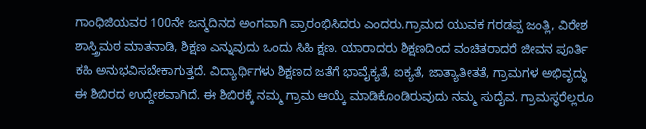ಗಾಂಧಿಜಿಯವರ 100ನೇ ಜನ್ಮದಿನದ ಅಂಗವಾಗಿ ಪ್ರಾರಂಭಿಸಿದರು ಎಂದರು.ಗ್ರಾಮದ ಯುವಕ ಗರಡಪ್ಪ ಜಂತ್ಲಿ, ವಿರೇಶ ಶಾಸ್ತ್ರಿಮಠ ಮಾತನಾಡಿ, ಶಿಕ್ಷಣ ಎನ್ನುವುದು ಒಂದು ಸಿಹಿ ಕ್ಷಣ. ಯಾರಾದರು ಶಿಕ್ಷಣದಿಂದ ವಂಚಿತರಾದರೆ ಜೀವನ ಪೂರ್ತಿ ಕಹಿ ಅನುಭವಿಸಬೇಕಾಗುತ್ತದೆ. ವಿದ್ಯಾರ್ಥಿಗಳು ಶಿಕ್ಷಣದ ಜತೆಗೆ ಭಾವೈಕ್ಯತೆ, ಐಕ್ಯತೆ, ಜಾತ್ಯಾತೀತತೆ, ಗ್ರಾಮಗಳ ಅಭಿವೃದ್ಧು ಈ ಶಿಬಿರದ ಉದ್ದೇಶವಾಗಿದೆ. ಈ ಶಿಬಿರಕ್ಕೆ ನಮ್ಮ ಗ್ರಾಮ ಆಯ್ಕೆ ಮಾಡಿಕೊಂಡಿರುವುದು ನಮ್ಮ ಸುದೈವ. ಗ್ರಾಮಸ್ಥರೆಲ್ಲರೂ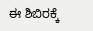ಈ ಶಿಬಿರಕ್ಕೆ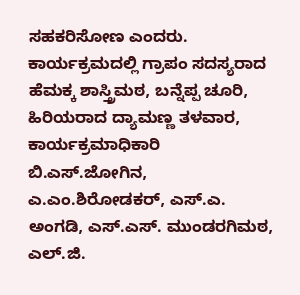ಸಹಕರಿಸೋಣ ಎಂದರು.
ಕಾರ್ಯಕ್ರಮದಲ್ಲಿ ಗ್ರಾಪಂ ಸದಸ್ಯರಾದ ಹೆಮಕ್ಕ ಶಾಸ್ತ್ರಿಮಠ, ಬನ್ನೆಪ್ಪ ಚೂರಿ, ಹಿರಿಯರಾದ ದ್ಯಾಮಣ್ಣ ತಳವಾರ, ಕಾರ್ಯಕ್ರಮಾಧಿಕಾರಿ ಬಿ.ಎಸ್.ಜೋಗಿನ, ಎ.ಎಂ.ಶಿರೋಡಕರ್, ಎಸ್.ಎ. ಅಂಗಡಿ, ಎಸ್.ಎಸ್. ಮುಂಡರಗಿಮಠ, ಎಲ್.ಜಿ.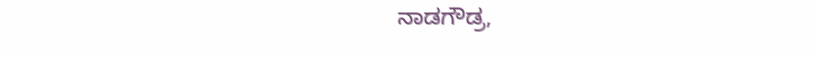ನಾಡಗೌಡ್ರ,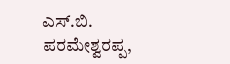ಎಸ್.ಬಿ. ಪರಮೇಶ್ವರಪ್ಪ,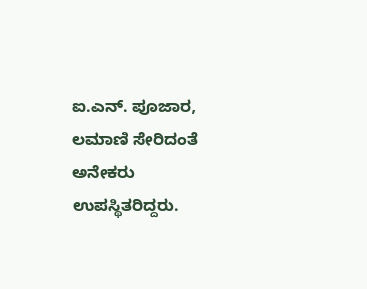ಐ.ಎನ್. ಪೂಜಾರ, ಲಮಾಣಿ ಸೇರಿದಂತೆ ಅನೇಕರು ಉಪಸ್ಥಿತರಿದ್ದರು.